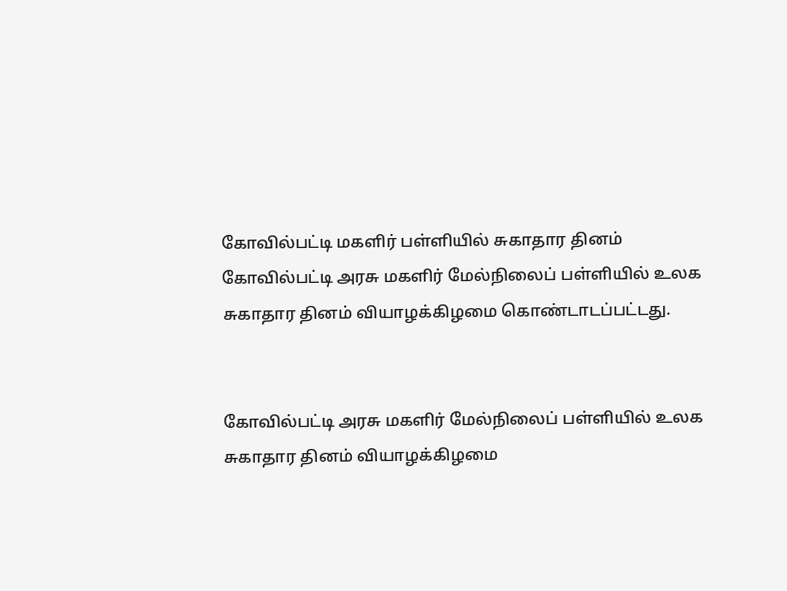கோவில்பட்டி மகளிர் பள்ளியில் சுகாதார தினம்
கோவில்பட்டி அரசு மகளிர் மேல்நிலைப் பள்ளியில் உலக சுகாதார தினம் வியாழக்கிழமை கொண்டாடப்பட்டது.


கோவில்பட்டி அரசு மகளிர் மேல்நிலைப் பள்ளியில் உலக சுகாதார தினம் வியாழக்கிழமை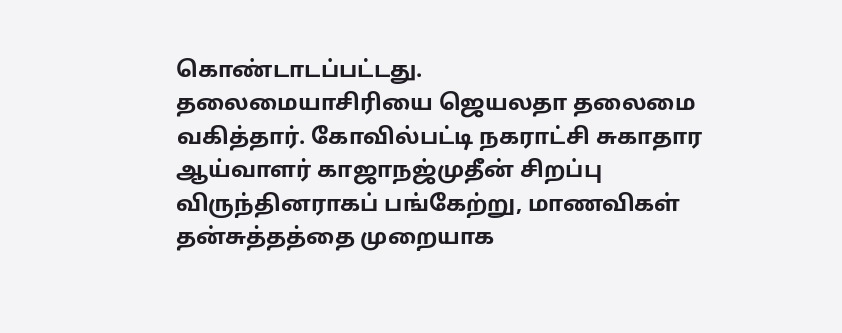கொண்டாடப்பட்டது.
தலைமையாசிரியை ஜெயலதா தலைமை வகித்தார். கோவில்பட்டி நகராட்சி சுகாதார ஆய்வாளர் காஜாநஜ்முதீன் சிறப்பு விருந்தினராகப் பங்கேற்று, மாணவிகள் தன்சுத்தத்தை முறையாக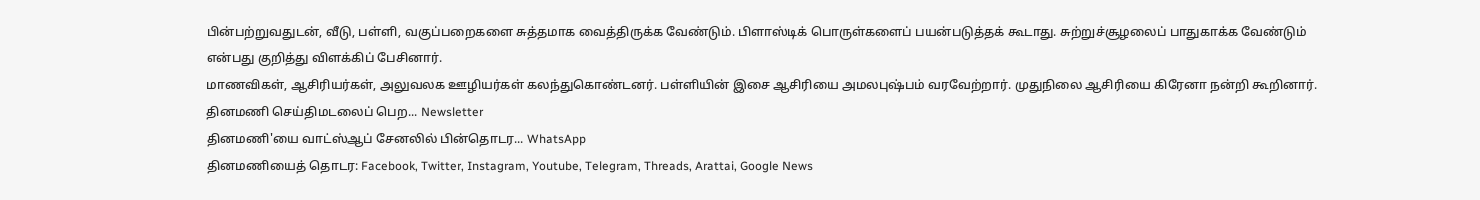பின்பற்றுவதுடன், வீடு, பள்ளி, வகுப்பறைகளை சுத்தமாக வைத்திருக்க வேண்டும். பிளாஸ்டிக் பொருள்களைப் பயன்படுத்தக் கூடாது. சுற்றுச்சூழலைப் பாதுகாக்க வேண்டும் என்பது குறித்து விளக்கிப் பேசினார்.
மாணவிகள், ஆசிரியர்கள், அலுவலக ஊழியர்கள் கலந்துகொண்டனர். பள்ளியின் இசை ஆசிரியை அமலபுஷ்பம் வரவேற்றார். முதுநிலை ஆசிரியை கிரேனா நன்றி கூறினார்.
தினமணி செய்திமடலைப் பெற... Newsletter
தினமணி'யை வாட்ஸ்ஆப் சேனலில் பின்தொடர... WhatsApp
தினமணியைத் தொடர: Facebook, Twitter, Instagram, Youtube, Telegram, Threads, Arattai, Google News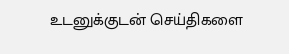உடனுக்குடன் செய்திகளை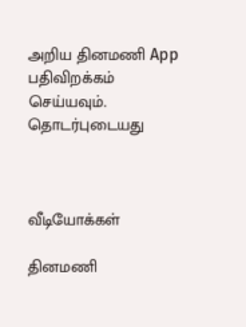அறிய தினமணி App பதிவிறக்கம் செய்யவும்.
தொடர்புடையது



வீடியோக்கள்

தினமணி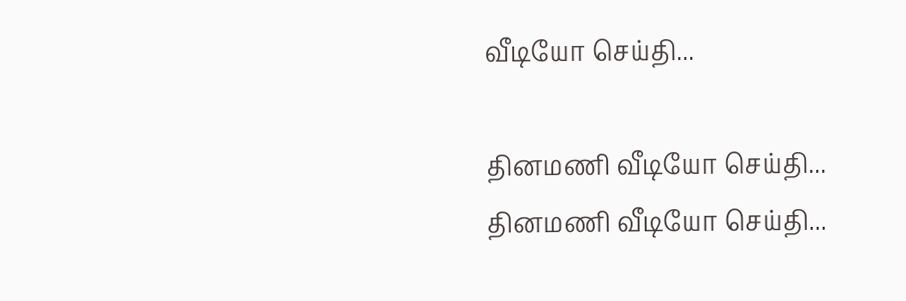வீடியோ செய்தி...

தினமணி வீடியோ செய்தி...
தினமணி வீடியோ செய்தி...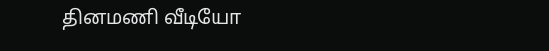தினமணி வீடியோ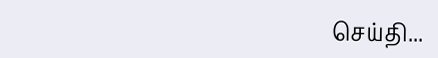செய்தி...